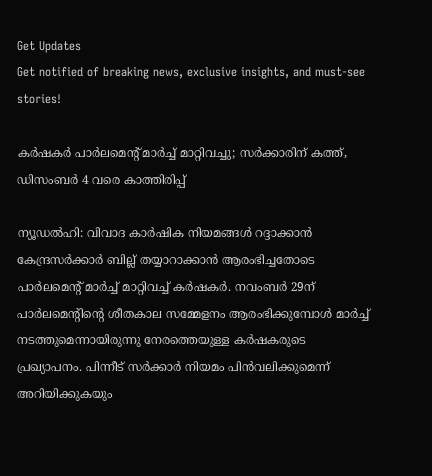Get Updates
Get notified of breaking news, exclusive insights, and must-see stories!

കര്‍ഷകര്‍ പാര്‍ലമെന്റ് മാര്‍ച്ച് മാറ്റിവച്ചു; സര്‍ക്കാരിന് കത്ത്, ഡിസംബര്‍ 4 വരെ കാത്തിരിപ്പ്

ന്യൂഡല്‍ഹി: വിവാദ കാര്‍ഷിക നിയമങ്ങള്‍ റദ്ദാക്കാന്‍ കേന്ദ്രസര്‍ക്കാര്‍ ബില്ല് തയ്യാറാക്കാന്‍ ആരംഭിച്ചതോടെ പാര്‍ലമെന്റ് മാര്‍ച്ച് മാറ്റിവച്ച് കര്‍ഷകര്‍. നവംബര്‍ 29ന് പാര്‍ലമെന്റിന്റെ ശീതകാല സമ്മേളനം ആരംഭിക്കുമ്പോള്‍ മാര്‍ച്ച് നടത്തുമെന്നായിരുന്നു നേരത്തെയുള്ള കര്‍ഷകരുടെ പ്രഖ്യാപനം. പിന്നീട് സര്‍ക്കാര്‍ നിയമം പിന്‍വലിക്കുമെന്ന് അറിയിക്കുകയും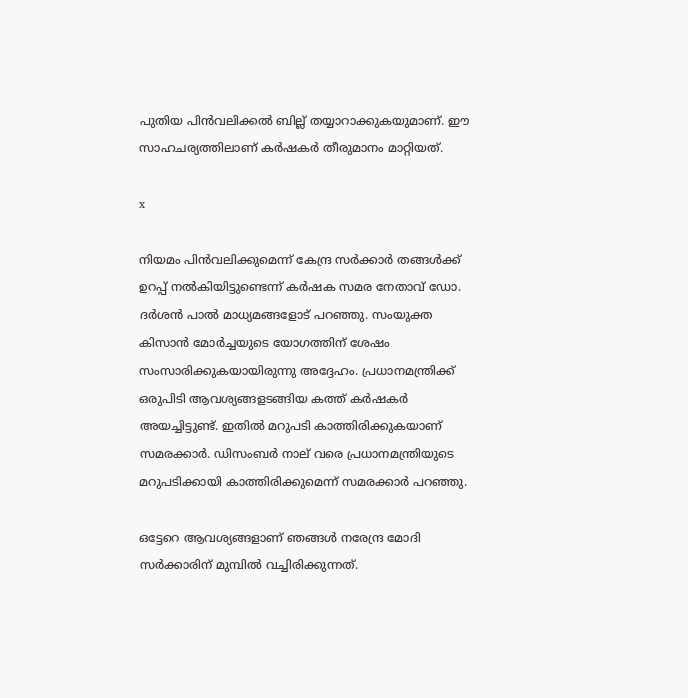പുതിയ പിന്‍വലിക്കല്‍ ബില്ല് തയ്യാറാക്കുകയുമാണ്. ഈ സാഹചര്യത്തിലാണ് കര്‍ഷകര്‍ തീരുമാനം മാറ്റിയത്.

x

നിയമം പിന്‍വലിക്കുമെന്ന് കേന്ദ്ര സര്‍ക്കാര്‍ തങ്ങള്‍ക്ക് ഉറപ്പ് നല്‍കിയിട്ടുണ്ടെന്ന് കര്‍ഷക സമര നേതാവ് ഡോ. ദര്‍ശന്‍ പാല്‍ മാധ്യമങ്ങളോട് പറഞ്ഞു. സംയുക്ത കിസാന്‍ മോര്‍ച്ചയുടെ യോഗത്തിന് ശേഷം സംസാരിക്കുകയായിരുന്നു അദ്ദേഹം. പ്രധാനമന്ത്രിക്ക് ഒരുപിടി ആവശ്യങ്ങളടങ്ങിയ കത്ത് കര്‍ഷകര്‍ അയച്ചിട്ടുണ്ട്. ഇതില്‍ മറുപടി കാത്തിരിക്കുകയാണ് സമരക്കാര്‍. ഡിസംബര്‍ നാല് വരെ പ്രധാനമന്ത്രിയുടെ മറുപടിക്കായി കാത്തിരിക്കുമെന്ന് സമരക്കാര്‍ പറഞ്ഞു.

ഒട്ടേറെ ആവശ്യങ്ങളാണ് ഞങ്ങള്‍ നരേന്ദ്ര മോദി സര്‍ക്കാരിന് മുമ്പില്‍ വച്ചിരിക്കുന്നത്.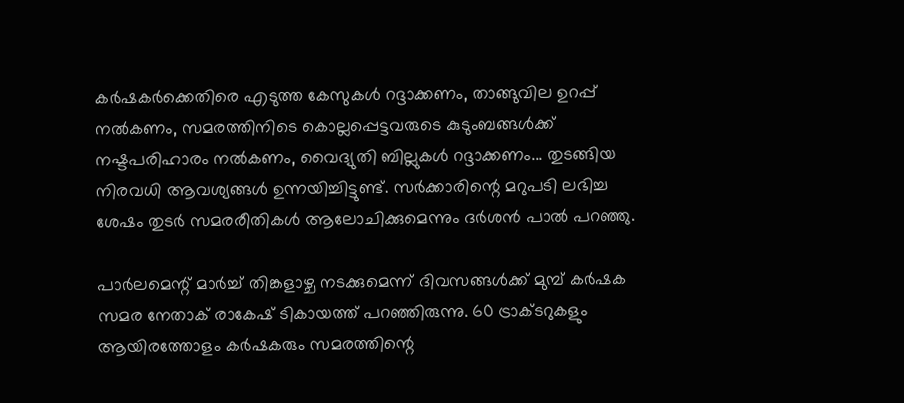കര്‍ഷകര്‍ക്കെതിരെ എടുത്ത കേസുകള്‍ റദ്ദാക്കണം, താങ്ങുവില ഉറപ്പ് നല്‍കണം, സമരത്തിനിടെ കൊല്ലപ്പെട്ടവരുടെ കുടുംബങ്ങള്‍ക്ക് നഷ്ടപരിഹാരം നല്‍കണം, വൈദ്യുതി ബില്ലുകള്‍ റദ്ദാക്കണം... തുടങ്ങിയ നിരവധി ആവശ്യങ്ങള്‍ ഉന്നയിച്ചിട്ടുണ്ട്. സര്‍ക്കാരിന്റെ മറുപടി ലഭിച്ച ശേഷം തുടര്‍ സമരരീതികള്‍ ആലോചിക്കുമെന്നും ദര്‍ശന്‍ പാല്‍ പറഞ്ഞു.

പാര്‍ലമെന്റ് മാര്‍ച്ച് തിങ്കളാഴ്ച നടക്കുമെന്ന് ദിവസങ്ങള്‍ക്ക് മുമ്പ് കര്‍ഷക സമര നേതാക് രാകേഷ് ടികായത്ത് പറഞ്ഞിരുന്നു. 60 ട്രാക്ടറുകളും ആയിരത്തോളം കര്‍ഷകരും സമരത്തിന്റെ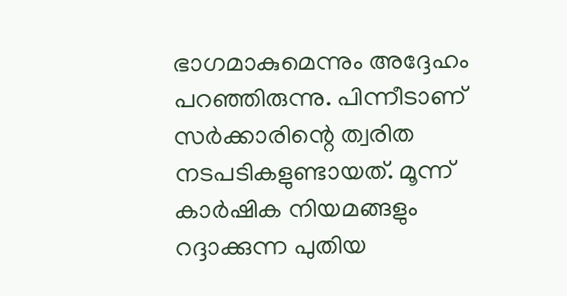ഭാഗമാകുമെന്നും അദ്ദേഹം പറഞ്ഞിരുന്നു. പിന്നീടാണ് സര്‍ക്കാരിന്റെ ത്വരിത നടപടികളുണ്ടായത്. മൂന്ന് കാര്‍ഷിക നിയമങ്ങളും റദ്ദാക്കുന്ന പുതിയ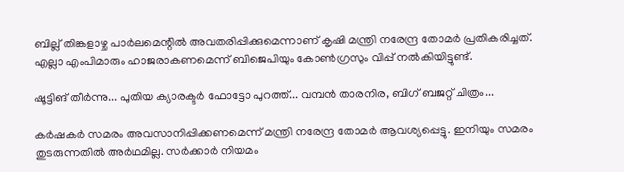ബില്ല് തിങ്കളാഴ്ച പാര്‍ലമെന്റില്‍ അവതരിപ്പിക്കുമെന്നാണ് കൃഷി മന്ത്രി നരേന്ദ്ര തോമര്‍ പ്രതികരിച്ചത്. എല്ലാ എംപിമാരും ഹാജരാകണമെന്ന് ബിജെപിയും കോണ്‍ഗ്രസും വിപ്പ് നല്‍കിയിട്ടുണ്ട്.

ഷൂട്ടിങ് തീര്‍ന്നു... പുതിയ ക്യാരക്ടര്‍ ഫോട്ടോ പുറത്ത്... വമ്പന്‍ താരനിര, ബിഗ് ബജറ്റ് ചിത്രം...

കര്‍ഷകര്‍ സമരം അവസാനിപ്പിക്കണമെന്ന് മന്ത്രി നരേന്ദ്ര തോമര്‍ ആവശ്യപ്പെട്ടു. ഇനിയും സമരം തുടരുന്നതില്‍ അര്‍ഥമില്ല. സര്‍ക്കാര്‍ നിയമം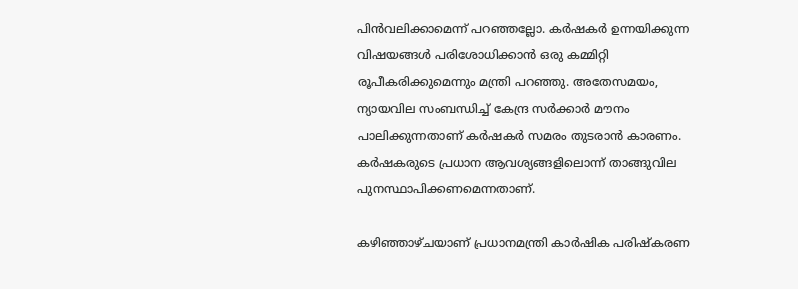പിന്‍വലിക്കാമെന്ന് പറഞ്ഞല്ലോ. കര്‍ഷകര്‍ ഉന്നയിക്കുന്ന വിഷയങ്ങള്‍ പരിശോധിക്കാന്‍ ഒരു കമ്മിറ്റി രൂപീകരിക്കുമെന്നും മന്ത്രി പറഞ്ഞു. അതേസമയം, ന്യായവില സംബന്ധിച്ച് കേന്ദ്ര സര്‍ക്കാര്‍ മൗനം പാലിക്കുന്നതാണ് കര്‍ഷകര്‍ സമരം തുടരാന്‍ കാരണം. കര്‍ഷകരുടെ പ്രധാന ആവശ്യങ്ങളിലൊന്ന് താങ്ങുവില പുനസ്ഥാപിക്കണമെന്നതാണ്.

കഴിഞ്ഞാഴ്ചയാണ് പ്രധാനമന്ത്രി കാര്‍ഷിക പരിഷ്‌കരണ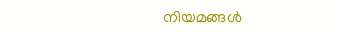നിയമങ്ങള്‍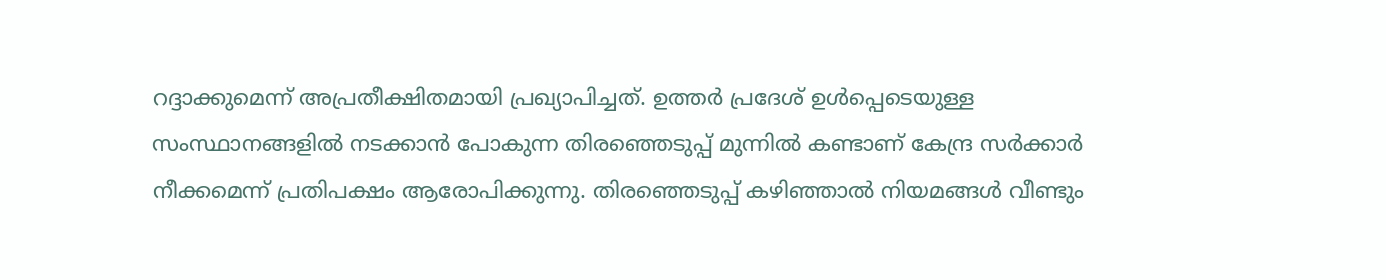റദ്ദാക്കുമെന്ന് അപ്രതീക്ഷിതമായി പ്രഖ്യാപിച്ചത്. ഉത്തര്‍ പ്രദേശ് ഉള്‍പ്പെടെയുള്ള സംസ്ഥാനങ്ങളില്‍ നടക്കാന്‍ പോകുന്ന തിരഞ്ഞെടുപ്പ് മുന്നില്‍ കണ്ടാണ് കേന്ദ്ര സര്‍ക്കാര്‍ നീക്കമെന്ന് പ്രതിപക്ഷം ആരോപിക്കുന്നു. തിരഞ്ഞെടുപ്പ് കഴിഞ്ഞാല്‍ നിയമങ്ങള്‍ വീണ്ടും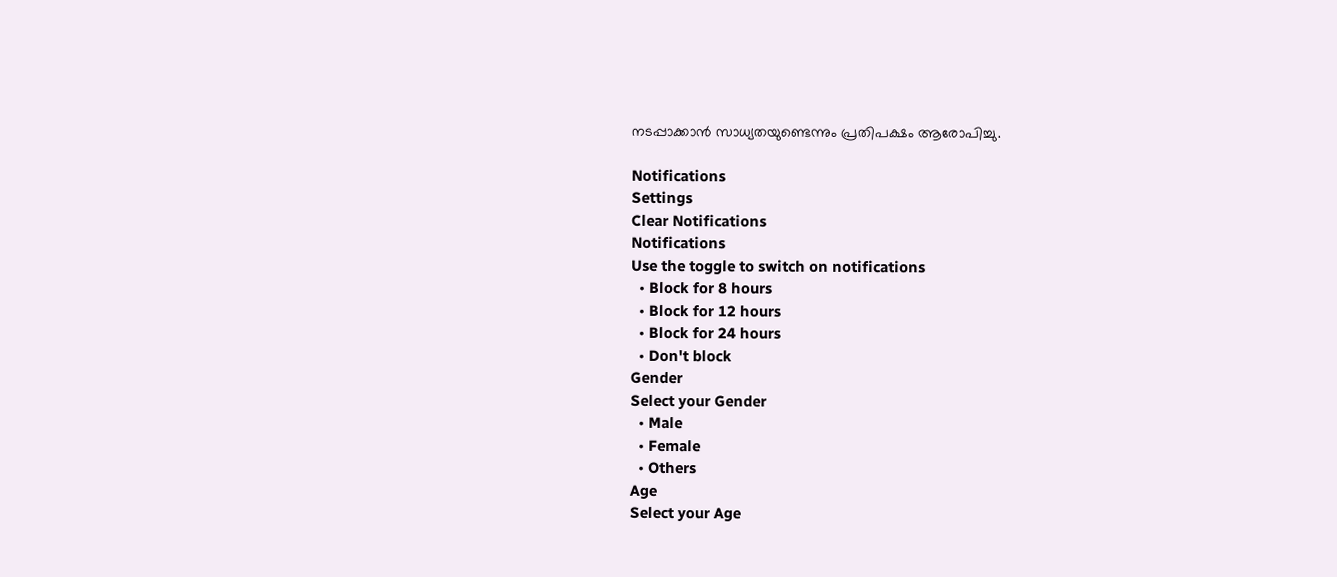നടപ്പാക്കാന്‍ സാധ്യതയുണ്ടെന്നും പ്രതിപക്ഷം ആരോപിച്ചു.

Notifications
Settings
Clear Notifications
Notifications
Use the toggle to switch on notifications
  • Block for 8 hours
  • Block for 12 hours
  • Block for 24 hours
  • Don't block
Gender
Select your Gender
  • Male
  • Female
  • Others
Age
Select your Age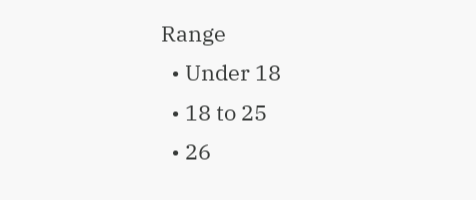Range
  • Under 18
  • 18 to 25
  • 26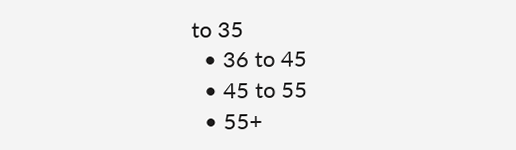to 35
  • 36 to 45
  • 45 to 55
  • 55+